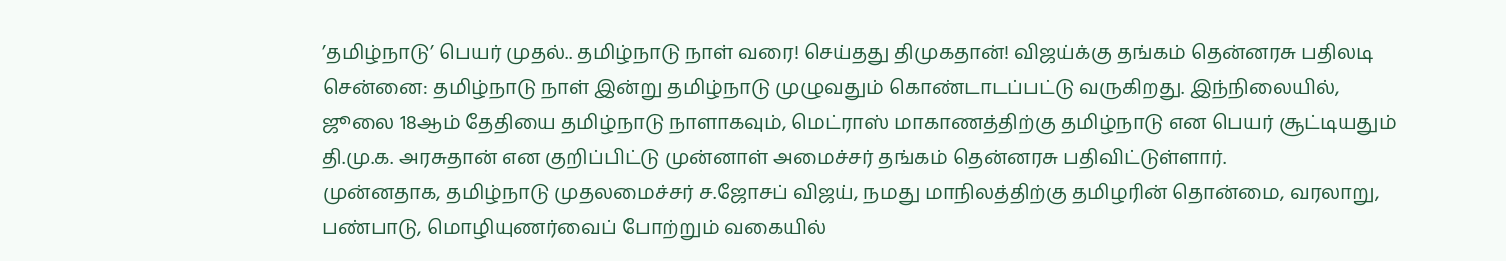’தமிழ்நாடு’ பெயர் முதல்.. தமிழ்நாடு நாள் வரை! செய்தது திமுகதான்! விஜய்க்கு தங்கம் தென்னரசு பதிலடி
சென்னை: தமிழ்நாடு நாள் இன்று தமிழ்நாடு முழுவதும் கொண்டாடப்பட்டு வருகிறது. இந்நிலையில், ஜூலை 18ஆம் தேதியை தமிழ்நாடு நாளாகவும், மெட்ராஸ் மாகாணத்திற்கு தமிழ்நாடு என பெயர் சூட்டியதும் தி.மு.க. அரசுதான் என குறிப்பிட்டு முன்னாள் அமைச்சர் தங்கம் தென்னரசு பதிவிட்டுள்ளார்.
முன்னதாக, தமிழ்நாடு முதலமைச்சர் ச.ஜோசப் விஜய், நமது மாநிலத்திற்கு தமிழரின் தொன்மை, வரலாறு, பண்பாடு, மொழியுணர்வைப் போற்றும் வகையில்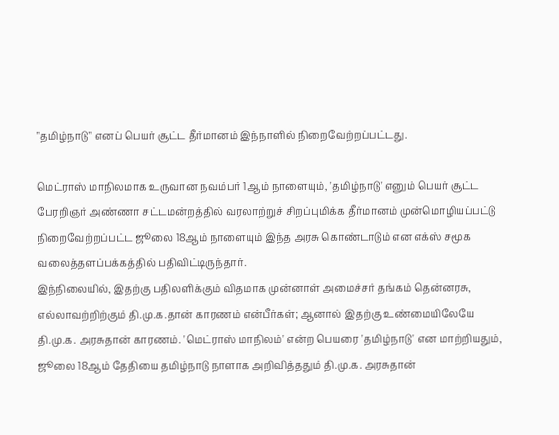"தமிழ்நாடு" எனப் பெயர் சூட்ட தீர்மானம் இந்நாளில் நிறைவேற்றப்பட்டது.

மெட்ராஸ் மாநிலமாக உருவான நவம்பர் 1ஆம் நாளையும், 'தமிழ்நாடு' எனும் பெயர் சூட்ட பேரறிஞர் அண்ணா சட்டமன்றத்தில் வரலாற்றுச் சிறப்புமிக்க தீர்மானம் முன்மொழியப்பட்டு நிறைவேற்றப்பட்ட ஜூலை 18ஆம் நாளையும் இந்த அரசு கொண்டாடும் என எக்ஸ் சமூக வலைத்தளப்பக்கத்தில் பதிவிட்டிருந்தார்.
இந்நிலையில், இதற்கு பதிலளிக்கும் விதமாக முன்னாள் அமைச்சர் தங்கம் தென்னரசு, எல்லாவற்றிற்கும் தி.மு.க.தான் காரணம் என்பீர்கள்; ஆனால் இதற்கு உண்மையிலேயே தி.மு.க. அரசுதான் காரணம். 'மெட்ராஸ் மாநிலம்' என்ற பெயரை 'தமிழ்நாடு' என மாற்றியதும், ஜூலை 18ஆம் தேதியை தமிழ்நாடு நாளாக அறிவித்ததும் தி.மு.க. அரசுதான்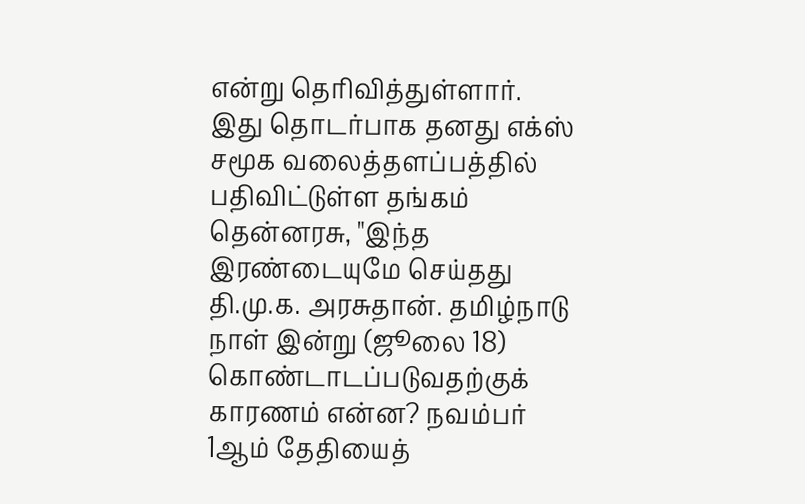என்று தெரிவித்துள்ளார்.
இது தொடர்பாக தனது எக்ஸ் சமூக வலைத்தளப்பத்தில் பதிவிட்டுள்ள தங்கம் தென்னரசு, "இந்த இரண்டையுமே செய்தது தி.மு.க. அரசுதான். தமிழ்நாடு நாள் இன்று (ஜூலை 18) கொண்டாடப்படுவதற்குக் காரணம் என்ன? நவம்பர் 1ஆம் தேதியைத்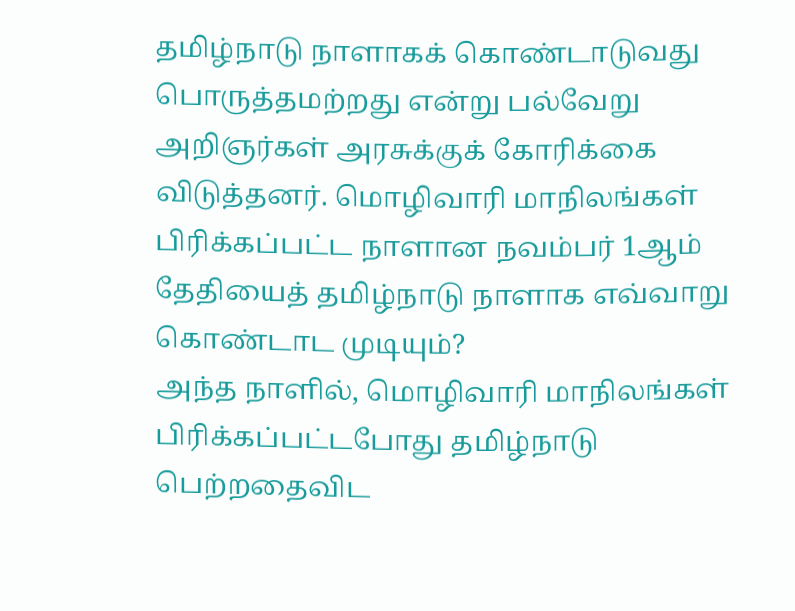தமிழ்நாடு நாளாகக் கொண்டாடுவது பொருத்தமற்றது என்று பல்வேறு அறிஞர்கள் அரசுக்குக் கோரிக்கை விடுத்தனர். மொழிவாரி மாநிலங்கள் பிரிக்கப்பட்ட நாளான நவம்பர் 1ஆம் தேதியைத் தமிழ்நாடு நாளாக எவ்வாறு கொண்டாட முடியும்?
அந்த நாளில், மொழிவாரி மாநிலங்கள் பிரிக்கப்பட்டபோது தமிழ்நாடு பெற்றதைவிட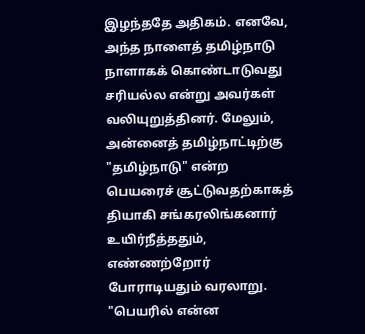இழந்ததே அதிகம். எனவே, அந்த நாளைத் தமிழ்நாடு நாளாகக் கொண்டாடுவது சரியல்ல என்று அவர்கள் வலியுறுத்தினர். மேலும், அன்னைத் தமிழ்நாட்டிற்கு "தமிழ்நாடு" என்ற பெயரைச் சூட்டுவதற்காகத் தியாகி சங்கரலிங்கனார் உயிர்நீத்ததும், எண்ணற்றோர் போராடியதும் வரலாறு. "பெயரில் என்ன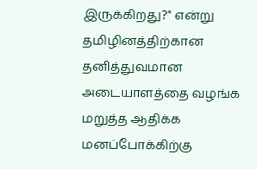இருக்கிறது?" என்று தமிழினத்திற்கான தனித்துவமான அடையாளத்தை வழங்க மறுத்த ஆதிக்க மனப்போக்கிற்கு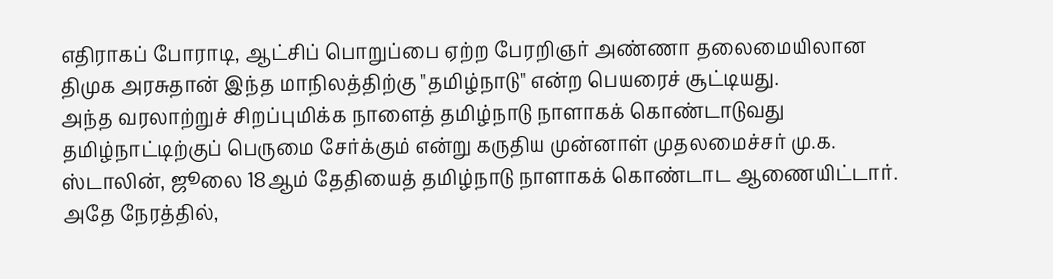எதிராகப் போராடி, ஆட்சிப் பொறுப்பை ஏற்ற பேரறிஞர் அண்ணா தலைமையிலான திமுக அரசுதான் இந்த மாநிலத்திற்கு "தமிழ்நாடு" என்ற பெயரைச் சூட்டியது.
அந்த வரலாற்றுச் சிறப்புமிக்க நாளைத் தமிழ்நாடு நாளாகக் கொண்டாடுவது தமிழ்நாட்டிற்குப் பெருமை சேர்க்கும் என்று கருதிய முன்னாள் முதலமைச்சர் மு.க. ஸ்டாலின், ஜூலை 18ஆம் தேதியைத் தமிழ்நாடு நாளாகக் கொண்டாட ஆணையிட்டார்.
அதே நேரத்தில்,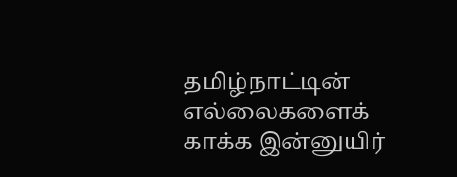தமிழ்நாட்டின் எல்லைகளைக் காக்க இன்னுயிர்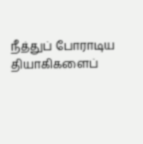நீத்துப் போராடிய தியாகிகளைப்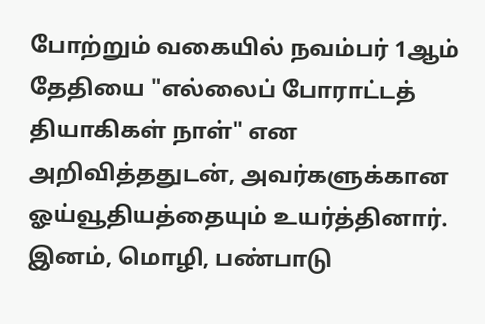போற்றும் வகையில் நவம்பர் 1ஆம் தேதியை "எல்லைப் போராட்டத் தியாகிகள் நாள்" என அறிவித்ததுடன், அவர்களுக்கான ஓய்வூதியத்தையும் உயர்த்தினார். இனம், மொழி, பண்பாடு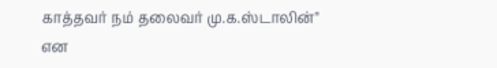காத்தவர் நம் தலைவர் மு.க.ஸ்டாலின்" என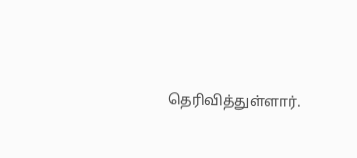தெரிவித்துள்ளார்.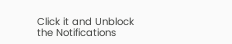Click it and Unblock the Notifications